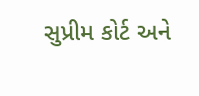સુપ્રીમ કોર્ટ અને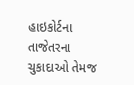હાઇકોર્ટના તાજેતરના ચુકાદાઓ તેમજ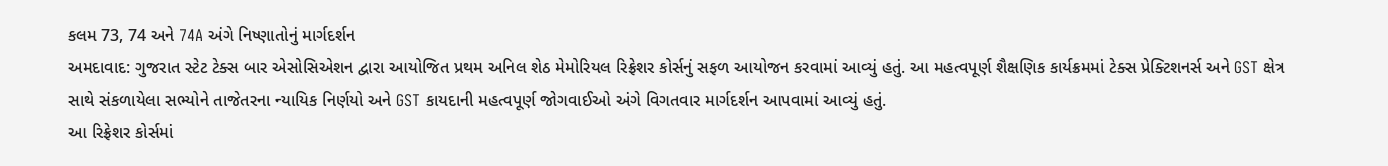કલમ 73, 74 અને 74A અંગે નિષ્ણાતોનું માર્ગદર્શન
અમદાવાદ: ગુજરાત સ્ટેટ ટેક્સ બાર એસોસિએશન દ્વારા આયોજિત પ્રથમ અનિલ શેઠ મેમોરિયલ રિફ્રેશર કોર્સનું સફળ આયોજન કરવામાં આવ્યું હતું. આ મહત્વપૂર્ણ શૈક્ષણિક કાર્યક્રમમાં ટેક્સ પ્રેક્ટિશનર્સ અને GST ક્ષેત્ર સાથે સંકળાયેલા સભ્યોને તાજેતરના ન્યાયિક નિર્ણયો અને GST કાયદાની મહત્વપૂર્ણ જોગવાઈઓ અંગે વિગતવાર માર્ગદર્શન આપવામાં આવ્યું હતું.
આ રિફ્રેશર કોર્સમાં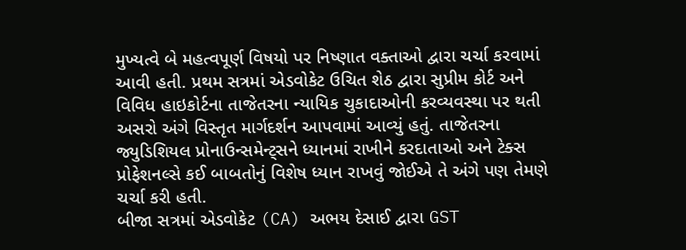મુખ્યત્વે બે મહત્વપૂર્ણ વિષયો પર નિષ્ણાત વક્તાઓ દ્વારા ચર્ચા કરવામાં આવી હતી. પ્રથમ સત્રમાં એડવોકેટ ઉચિત શેઠ દ્વારા સુપ્રીમ કોર્ટ અને વિવિધ હાઇકોર્ટના તાજેતરના ન્યાયિક ચુકાદાઓની કરવ્યવસ્થા પર થતી અસરો અંગે વિસ્તૃત માર્ગદર્શન આપવામાં આવ્યું હતું. તાજેતરના જ્યુડિશિયલ પ્રોનાઉન્સમેન્ટ્સને ધ્યાનમાં રાખીને કરદાતાઓ અને ટેક્સ પ્રોફેશનલ્સે કઈ બાબતોનું વિશેષ ધ્યાન રાખવું જોઈએ તે અંગે પણ તેમણે ચર્ચા કરી હતી.
બીજા સત્રમાં એડવોકેટ (CA) અભય દેસાઈ દ્વારા GST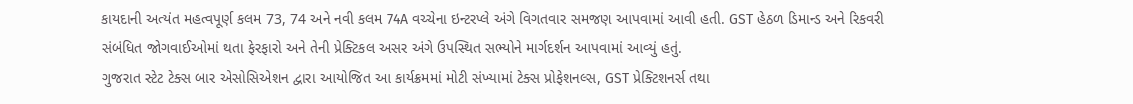કાયદાની અત્યંત મહત્વપૂર્ણ કલમ 73, 74 અને નવી કલમ 74A વચ્ચેના ઇન્ટરપ્લે અંગે વિગતવાર સમજણ આપવામાં આવી હતી. GST હેઠળ ડિમાન્ડ અને રિકવરી સંબંધિત જોગવાઈઓમાં થતા ફેરફારો અને તેની પ્રેક્ટિકલ અસર અંગે ઉપસ્થિત સભ્યોને માર્ગદર્શન આપવામાં આવ્યું હતું.
ગુજરાત સ્ટેટ ટેક્સ બાર એસોસિએશન દ્વારા આયોજિત આ કાર્યક્રમમાં મોટી સંખ્યામાં ટેક્સ પ્રોફેશનલ્સ, GST પ્રેક્ટિશનર્સ તથા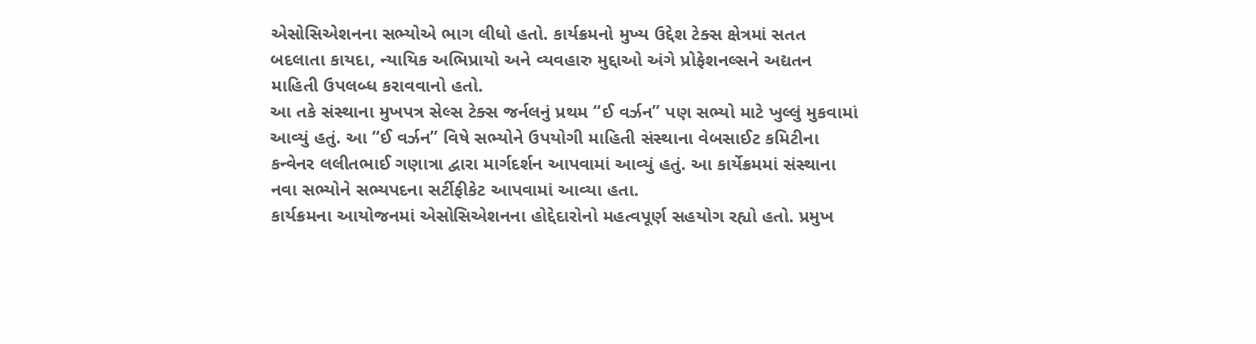એસોસિએશનના સભ્યોએ ભાગ લીધો હતો. કાર્યક્રમનો મુખ્ય ઉદ્દેશ ટેક્સ ક્ષેત્રમાં સતત બદલાતા કાયદા, ન્યાયિક અભિપ્રાયો અને વ્યવહારુ મુદ્દાઓ અંગે પ્રોફેશનલ્સને અદ્યતન માહિતી ઉપલબ્ધ કરાવવાનો હતો.
આ તકે સંસ્થાના મુખપત્ર સેલ્સ ટેક્સ જર્નલનું પ્રથમ “ઈ વર્ઝન” પણ સભ્યો માટે ખુલ્લું મુકવામાં આવ્યું હતું. આ “ઈ વર્ઝન” વિષે સભ્યોને ઉપયોગી માહિતી સંસ્થાના વેબસાઈટ કમિટીના કન્વેનર લલીતભાઈ ગણાત્રા દ્વારા માર્ગદર્શન આપવામાં આવ્યું હતું. આ કાર્યેક્રમમાં સંસ્થાના નવા સભ્યોને સભ્યપદના સર્ટીફીકેટ આપવામાં આવ્યા હતા.
કાર્યક્રમના આયોજનમાં એસોસિએશનના હોદ્દેદારોનો મહત્વપૂર્ણ સહયોગ રહ્યો હતો. પ્રમુખ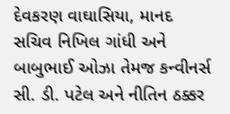દેવકરણ વાઘાસિયા, માનદ સચિવ નિખિલ ગાંધી અને બાબુભાઈ ઓઝા તેમજ કન્વીનર્સ સી. ડી. પટેલ અને નીતિન ઠક્કર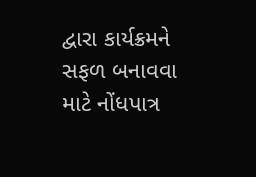દ્વારા કાર્યક્રમને સફળ બનાવવા માટે નોંધપાત્ર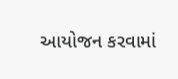આયોજન કરવામાં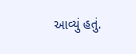આવ્યું હતું.